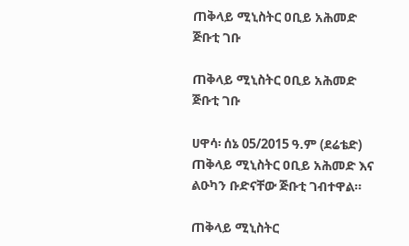ጠቅላይ ሚኒስትር ዐቢይ አሕመድ ጅቡቲ ገቡ

ጠቅላይ ሚኒስትር ዐቢይ አሕመድ ጅቡቲ ገቡ

ሀዋሳ፡ ሰኔ 05/2015 ዓ.ም (ደሬቴድ) ጠቅላይ ሚኒስትር ዐቢይ አሕመድ እና ልዑካን ቡድናቸው ጅቡቲ ገብተዋል።

ጠቅላይ ሚኒስትር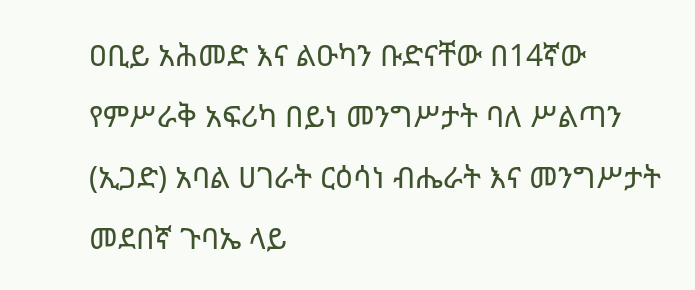ዐቢይ አሕመድ እና ልዑካን ቡድናቸው በ14ኛው የምሥራቅ አፍሪካ በይነ መንግሥታት ባለ ሥልጣን (ኢጋድ) አባል ሀገራት ርዕሳነ ብሔራት እና መንግሥታት መደበኛ ጉባኤ ላይ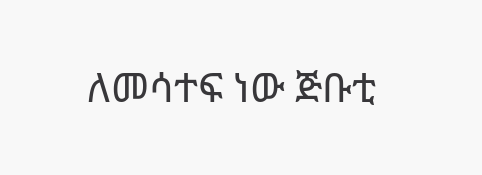ለመሳተፍ ነው ጅቡቲ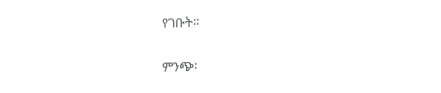የገቡት።

ምንጭ፡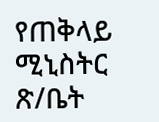የጠቅላይ ሚኒስትር ጽ/ቤት